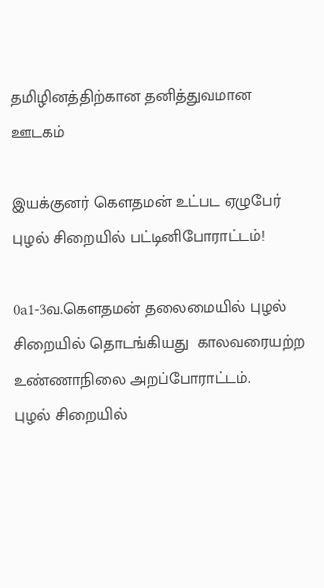தமிழினத்திற்கான தனித்துவமான ஊடகம்

இயக்குனர் கௌதமன் உட்பட ஏழுபேர் புழல் சிறையில் பட்டினிபோராட்டம்!

0a1-3வ.கௌதமன் தலைமையில் புழல் சிறையில் தொடங்கியது  காலவரையற்ற உண்ணாநிலை அறப்போராட்டம்.
புழல் சிறையில்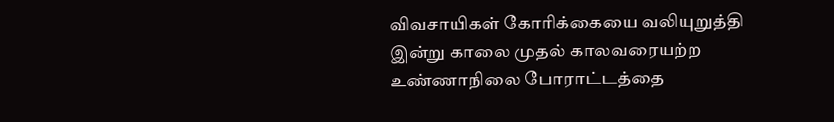விவசாயிகள் கோரிக்கையை வலியுறுத்தி  இன்று காலை முதல் காலவரையற்ற உண்ணாநிலை போராட்டத்தை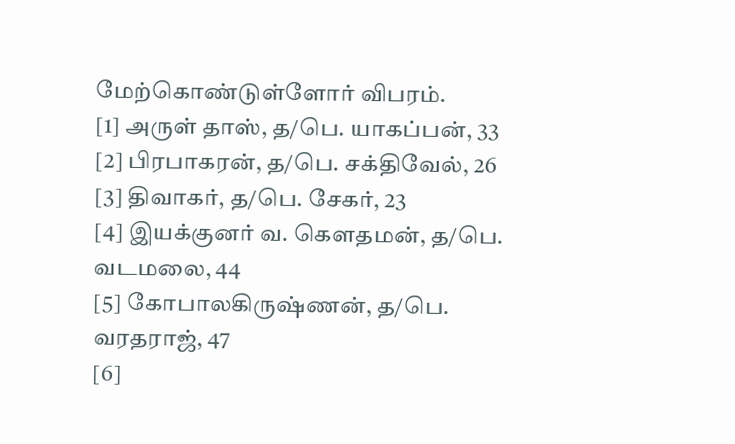மேற்கொண்டுள்ளோர் விபரம்.
[1] அருள் தாஸ், த/பெ. யாகப்பன், 33
[2] பிரபாகரன், த/பெ. சக்திவேல், 26
[3] திவாகர், த/பெ. சேகர், 23
[4] இயக்குனர் வ. கெளதமன், த/பெ. வடமலை, 44
[5] கோபாலகிருஷ்ணன், த/பெ. வரதராஜ், 47
[6]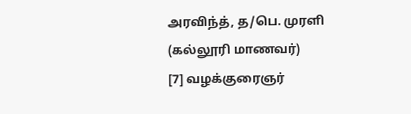அரவிந்த், த/பெ. முரளி (கல்லூரி மாணவர்)
[7] வழக்குரைஞர்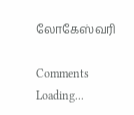லோகேஸ்வரி

Comments
Loading...